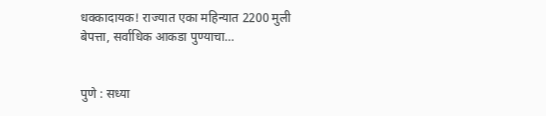धक्कादायक! राज्यात एका महिन्यात 2200 मुली बेपत्ता, सर्वाधिक आकडा पुण्याचा…


पुणे : सध्या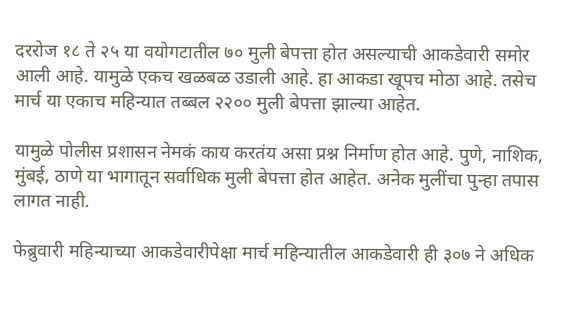दररोज १८ ते २५ या वयोगटातील ७० मुली बेपत्ता होत असल्याची आकडेवारी समोर आली आहे. यामुळे एकच खळबळ उडाली आहे. हा आकडा खूपच मोठा आहे. तसेच मार्च या एकाच महिन्यात तब्बल २२०० मुली बेपत्ता झाल्या आहेत.

यामुळे पोलीस प्रशासन नेमकं काय करतंय असा प्रश्न निर्माण होत आहे. पुणे, नाशिक, मुंबई, ठाणे या भागातून सर्वाधिक मुली बेपत्ता होत आहेत. अनेक मुलींचा पुन्हा तपास लागत नाही.

फेब्रुवारी महिन्याच्या आकडेवारीपेक्षा मार्च महिन्यातील आकडेवारी ही ३०७ ने अधिक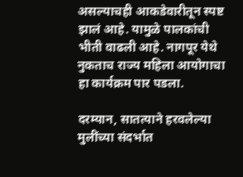असल्याचही आकडेवारीतून स्पष्ट झालं आहे. यामुळे पालकांची भीती वाढली आहे. नागपूर येथे नुकताच राज्य महिला आयोगाचा हा कार्यक्रम पार पडला.

दरम्यान, सातत्याने हरवलेल्या मुलींच्या संदर्भात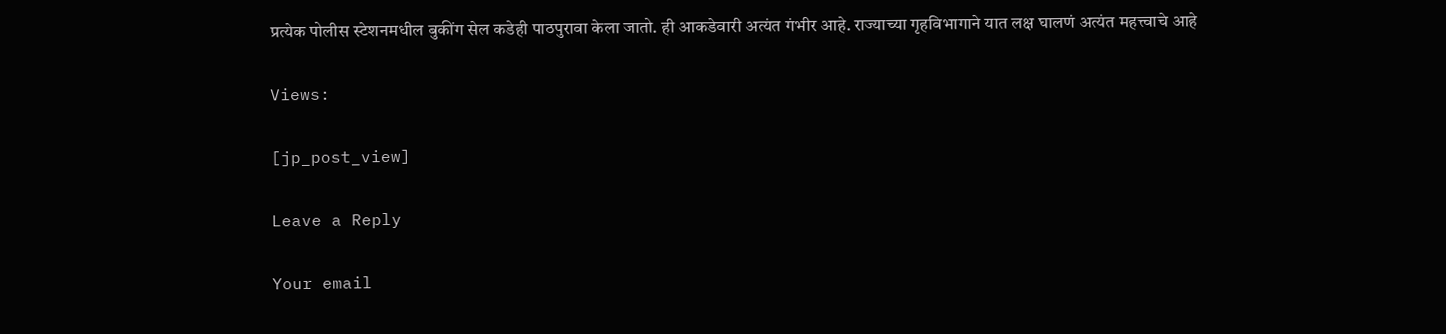प्रत्येक पोलीस स्टेशनमधील बुकींग सेल कडेही पाठपुरावा केला जातो. ही आकडेवारी अत्यंत गंभीर आहे. राज्याच्या गृहविभागाने यात लक्ष घालणं अत्यंत महत्त्वाचे आहे

Views:

[jp_post_view]

Leave a Reply

Your email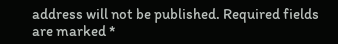address will not be published. Required fields are marked *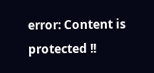error: Content is protected !!